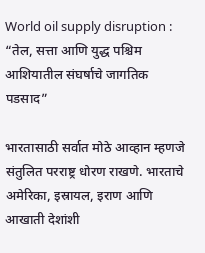World oil supply disruption : “तेल, सत्ता आणि युद्ध पश्चिम आशियातील संघर्षाचे जागतिक पडसाद”

भारतासाठी सर्वात मोठे आव्हान म्हणजे संतुलित परराष्ट्र धोरण राखणे. भारताचे अमेरिका, इस्रायल, इराण आणि आखाती देशांशी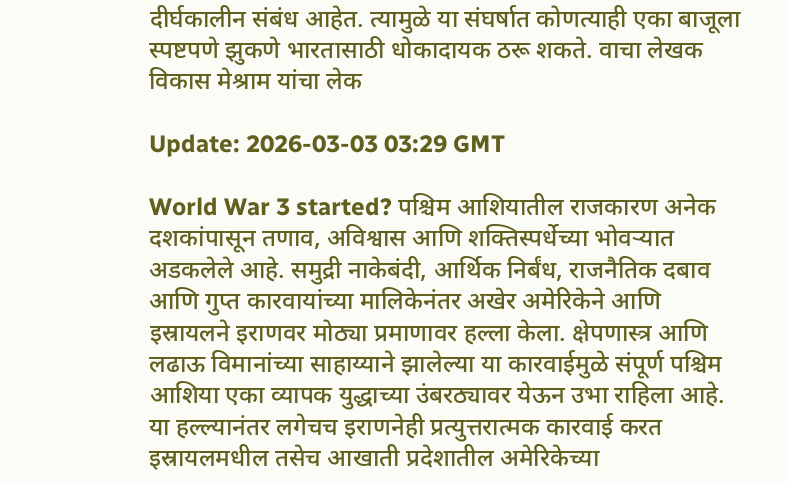दीर्घकालीन संबंध आहेत. त्यामुळे या संघर्षात कोणत्याही एका बाजूला स्पष्टपणे झुकणे भारतासाठी धोकादायक ठरू शकते. वाचा लेखक विकास मेश्राम यांचा लेक

Update: 2026-03-03 03:29 GMT

World War 3 started? पश्चिम आशियातील राजकारण अनेक दशकांपासून तणाव, अविश्वास आणि शक्तिस्पर्धेच्या भोवऱ्यात अडकलेले आहे. समुद्री नाकेबंदी, आर्थिक निर्बंध, राजनैतिक दबाव आणि गुप्त कारवायांच्या मालिकेनंतर अखेर अमेरिकेने आणि इस्रायलने इराणवर मोठ्या प्रमाणावर हल्ला केला. क्षेपणास्त्र आणि लढाऊ विमानांच्या साहाय्याने झालेल्या या कारवाईमुळे संपूर्ण पश्चिम आशिया एका व्यापक युद्धाच्या उंबरठ्यावर येऊन उभा राहिला आहे. या हल्ल्यानंतर लगेचच इराणनेही प्रत्युत्तरात्मक कारवाई करत इस्रायलमधील तसेच आखाती प्रदेशातील अमेरिकेच्या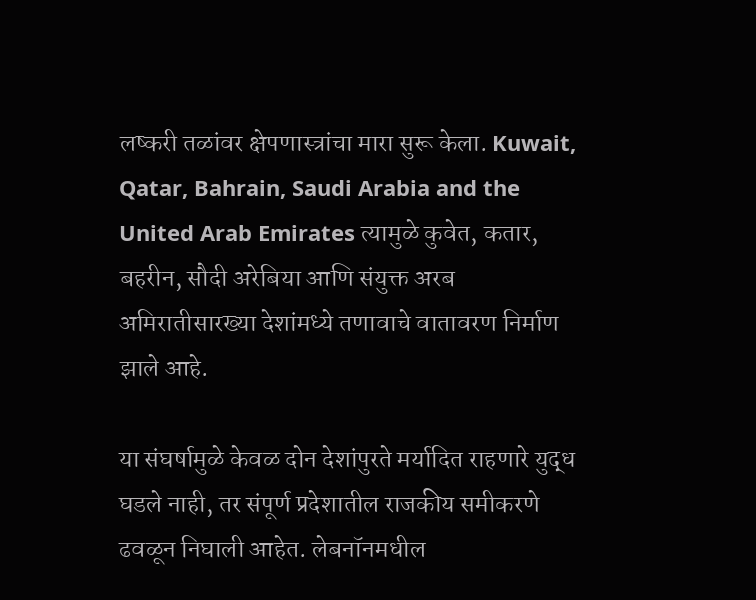लष्करी तळांवर क्षेपणास्त्रांचा मारा सुरू केला. Kuwait, Qatar, Bahrain, Saudi Arabia and the United Arab Emirates त्यामुळे कुवेत, कतार, बहरीन, सौदी अरेबिया आणि संयुक्त अरब अमिरातीसारख्या देशांमध्ये तणावाचे वातावरण निर्माण झाले आहे.

या संघर्षामुळे केवळ दोन देशांपुरते मर्यादित राहणारे युद्ध घडले नाही, तर संपूर्ण प्रदेशातील राजकीय समीकरणे ढवळून निघाली आहेत. लेबनॉनमधील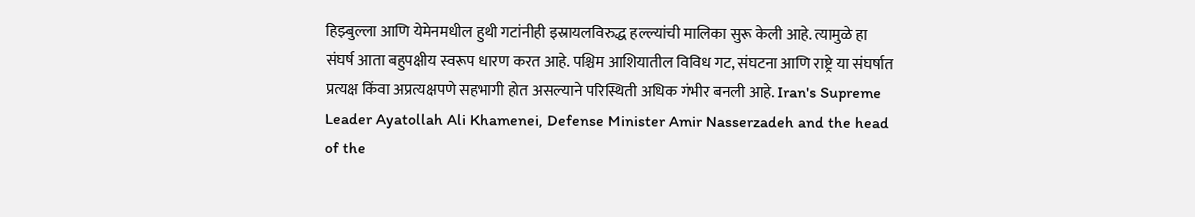हिझ्बुल्ला आणि येमेनमधील हुथी गटांनीही इस्रायलविरुद्ध हल्ल्यांची मालिका सुरू केली आहे. त्यामुळे हा संघर्ष आता बहुपक्षीय स्वरूप धारण करत आहे. पश्चिम आशियातील विविध गट, संघटना आणि राष्ट्रे या संघर्षात प्रत्यक्ष किंवा अप्रत्यक्षपणे सहभागी होत असल्याने परिस्थिती अधिक गंभीर बनली आहे. Iran's Supreme Leader Ayatollah Ali Khamenei, Defense Minister Amir Nasserzadeh and the head of the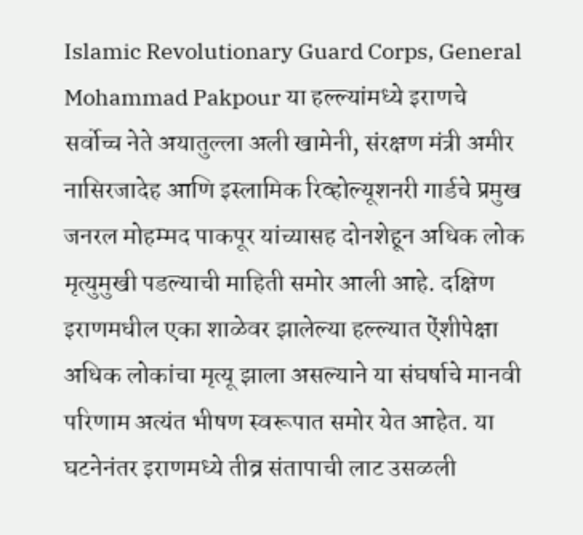Islamic Revolutionary Guard Corps, General Mohammad Pakpour या हल्ल्यांमध्ये इराणचे सर्वोच्च नेते अयातुल्ला अली खामेनी, संरक्षण मंत्री अमीर नासिरजादेह आणि इस्लामिक रिव्होल्यूशनरी गार्डचे प्रमुख जनरल मोहम्मद पाकपूर यांच्यासह दोनशेहून अधिक लोक मृत्युमुखी पडल्याची माहिती समोर आली आहे. दक्षिण इराणमधील एका शाळेवर झालेल्या हल्ल्यात ऐंशीपेक्षा अधिक लोकांचा मृत्यू झाला असल्याने या संघर्षाचे मानवी परिणाम अत्यंत भीषण स्वरूपात समोर येत आहेत. या घटनेनंतर इराणमध्ये तीव्र संतापाची लाट उसळली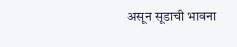असून सूडाची भावना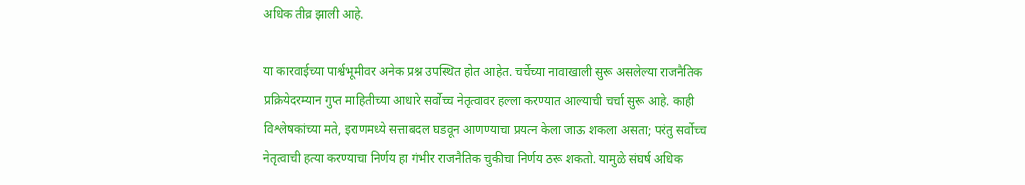अधिक तीव्र झाली आहे.

या कारवाईच्या पार्श्वभूमीवर अनेक प्रश्न उपस्थित होत आहेत. चर्चेच्या नावाखाली सुरू असलेल्या राजनैतिक प्रक्रियेदरम्यान गुप्त माहितीच्या आधारे सर्वोच्च नेतृत्वावर हल्ला करण्यात आल्याची चर्चा सुरू आहे. काही विश्लेषकांच्या मते, इराणमध्ये सत्ताबदल घडवून आणण्याचा प्रयत्न केला जाऊ शकला असता; परंतु सर्वोच्च नेतृत्वाची हत्या करण्याचा निर्णय हा गंभीर राजनैतिक चुकीचा निर्णय ठरू शकतो. यामुळे संघर्ष अधिक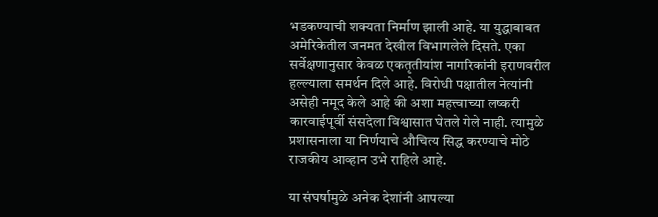भडकण्याची शक्यता निर्माण झाली आहे. या युद्धाबाबत अमेरिकेतील जनमत देखील विभागलेले दिसते. एका सर्वेक्षणानुसार केवळ एकतृतीयांश नागरिकांनी इराणवरील हल्ल्याला समर्थन दिले आहे. विरोधी पक्षातील नेत्यांनी असेही नमूद केले आहे की अशा महत्त्वाच्या लष्करी कारवाईपूर्वी संसदेला विश्वासात घेतले गेले नाही. त्यामुळे प्रशासनाला या निर्णयाचे औचित्य सिद्ध करण्याचे मोठे राजकीय आव्हान उभे राहिले आहे.

या संघर्षामुळे अनेक देशांनी आपल्या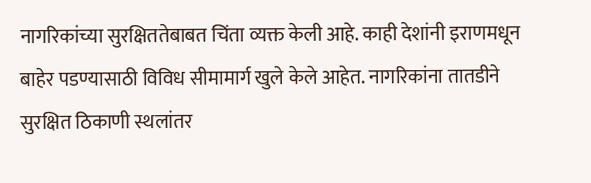नागरिकांच्या सुरक्षिततेबाबत चिंता व्यक्त केली आहे. काही देशांनी इराणमधून बाहेर पडण्यासाठी विविध सीमामार्ग खुले केले आहेत. नागरिकांना तातडीने सुरक्षित ठिकाणी स्थलांतर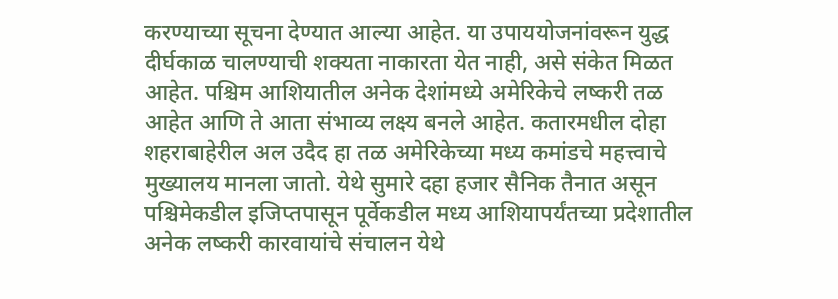करण्याच्या सूचना देण्यात आल्या आहेत. या उपाययोजनांवरून युद्ध दीर्घकाळ चालण्याची शक्यता नाकारता येत नाही, असे संकेत मिळत आहेत. पश्चिम आशियातील अनेक देशांमध्ये अमेरिकेचे लष्करी तळ आहेत आणि ते आता संभाव्य लक्ष्य बनले आहेत. कतारमधील दोहा शहराबाहेरील अल उदैद हा तळ अमेरिकेच्या मध्य कमांडचे महत्त्वाचे मुख्यालय मानला जातो. येथे सुमारे दहा हजार सैनिक तैनात असून पश्चिमेकडील इजिप्तपासून पूर्वेकडील मध्य आशियापर्यंतच्या प्रदेशातील अनेक लष्करी कारवायांचे संचालन येथे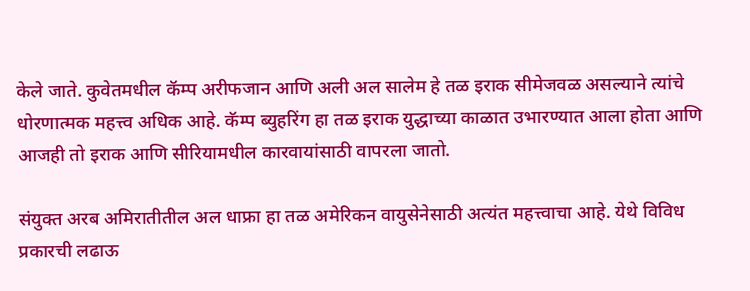केले जाते. कुवेतमधील कॅम्प अरीफजान आणि अली अल सालेम हे तळ इराक सीमेजवळ असल्याने त्यांचे धोरणात्मक महत्त्व अधिक आहे. कॅम्प ब्युहरिंग हा तळ इराक युद्धाच्या काळात उभारण्यात आला होता आणि आजही तो इराक आणि सीरियामधील कारवायांसाठी वापरला जातो.

संयुक्त अरब अमिरातीतील अल धाफ्रा हा तळ अमेरिकन वायुसेनेसाठी अत्यंत महत्त्वाचा आहे. येथे विविध प्रकारची लढाऊ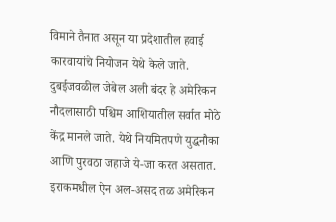विमाने तैनात असून या प्रदेशातील हवाई कारवायांचे नियोजन येथे केले जाते. दुबईजवळील जेबेल अली बंदर हे अमेरिकन नौदलासाठी पश्चिम आशियातील सर्वात मोठे केंद्र मानले जाते. येथे नियमितपणे युद्धनौका आणि पुरवठा जहाजे ये-जा करत असतात. इराकमधील ऐन अल-असद तळ अमेरिकन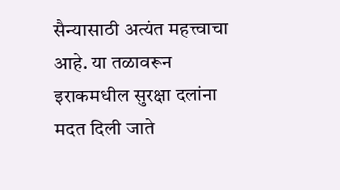सैन्यासाठी अत्यंत महत्त्वाचा आहे. या तळावरून इराकमधील सुरक्षा दलांना मदत दिली जाते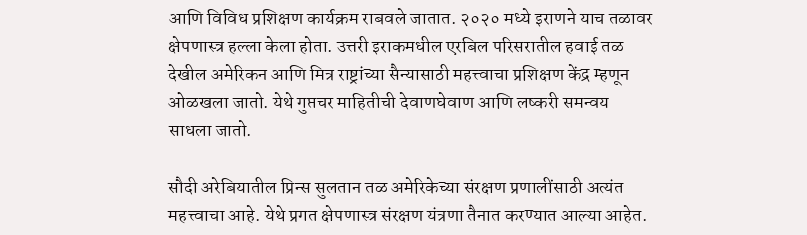आणि विविध प्रशिक्षण कार्यक्रम राबवले जातात. २०२० मध्ये इराणने याच तळावर क्षेपणास्त्र हल्ला केला होता. उत्तरी इराकमधील एरबिल परिसरातील हवाई तळ देखील अमेरिकन आणि मित्र राष्ट्रांच्या सैन्यासाठी महत्त्वाचा प्रशिक्षण केंद्र म्हणून ओळखला जातो. येथे गुप्तचर माहितीची देवाणघेवाण आणि लष्करी समन्वय साधला जातो.

सौदी अरेबियातील प्रिन्स सुलतान तळ अमेरिकेच्या संरक्षण प्रणालींसाठी अत्यंत महत्त्वाचा आहे. येथे प्रगत क्षेपणास्त्र संरक्षण यंत्रणा तैनात करण्यात आल्या आहेत.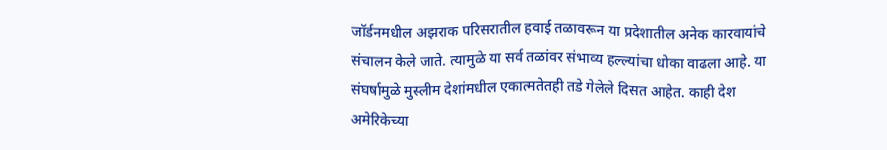जॉर्डनमधील अझराक परिसरातील हवाई तळावरून या प्रदेशातील अनेक कारवायांचे संचालन केले जाते. त्यामुळे या सर्व तळांवर संभाव्य हल्ल्यांचा धोका वाढला आहे. या संघर्षामुळे मुस्लीम देशांमधील एकात्मतेतही तडे गेलेले दिसत आहेत. काही देश अमेरिकेच्या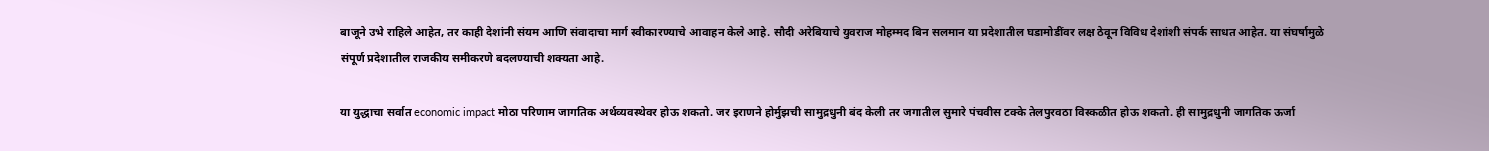बाजूने उभे राहिले आहेत, तर काही देशांनी संयम आणि संवादाचा मार्ग स्वीकारण्याचे आवाहन केले आहे. सौदी अरेबियाचे युवराज मोहम्मद बिन सलमान या प्रदेशातील घडामोडींवर लक्ष ठेवून विविध देशांशी संपर्क साधत आहेत. या संघर्षामुळे संपूर्ण प्रदेशातील राजकीय समीकरणे बदलण्याची शक्यता आहे.

या युद्धाचा सर्वात economic impact मोठा परिणाम जागतिक अर्थव्यवस्थेवर होऊ शकतो. जर इराणने होर्मुझची सामुद्रधुनी बंद केली तर जगातील सुमारे पंचवीस टक्के तेलपुरवठा विस्कळीत होऊ शकतो. ही सामुद्रधुनी जागतिक ऊर्जा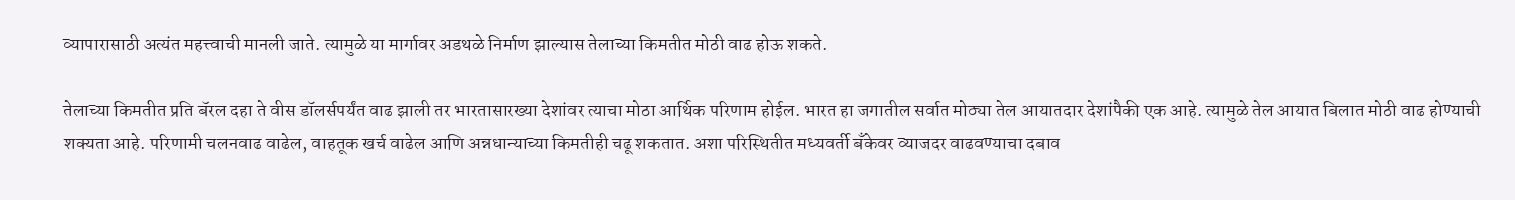व्यापारासाठी अत्यंत महत्त्वाची मानली जाते. त्यामुळे या मार्गावर अडथळे निर्माण झाल्यास तेलाच्या किमतीत मोठी वाढ होऊ शकते.

तेलाच्या किमतीत प्रति बॅरल दहा ते वीस डॉलर्सपर्यंत वाढ झाली तर भारतासारख्या देशांवर त्याचा मोठा आर्थिक परिणाम होईल. भारत हा जगातील सर्वात मोठ्या तेल आयातदार देशांपैकी एक आहे. त्यामुळे तेल आयात बिलात मोठी वाढ होण्याची शक्यता आहे. परिणामी चलनवाढ वाढेल, वाहतूक खर्च वाढेल आणि अन्नधान्याच्या किमतीही चढू शकतात. अशा परिस्थितीत मध्यवर्ती बँकेवर व्याजदर वाढवण्याचा दबाव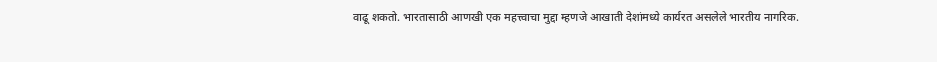वाढू शकतो. भारतासाठी आणखी एक महत्त्वाचा मुद्दा म्हणजे आखाती देशांमध्ये कार्यरत असलेले भारतीय नागरिक.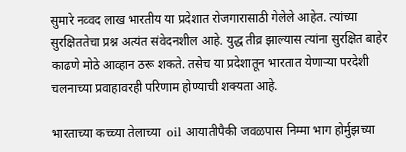सुमारे नव्वद लाख भारतीय या प्रदेशात रोजगारासाठी गेलेले आहेत. त्यांच्या सुरक्षिततेचा प्रश्न अत्यंत संवेदनशील आहे. युद्ध तीव्र झाल्यास त्यांना सुरक्षित बाहेर काढणे मोठे आव्हान ठरू शकते. तसेच या प्रदेशातून भारतात येणाऱ्या परदेशी चलनाच्या प्रवाहावरही परिणाम होण्याची शक्यता आहे.

भारताच्या कच्च्या तेलाच्या  oil आयातीपैकी जवळपास निम्मा भाग होर्मुझच्या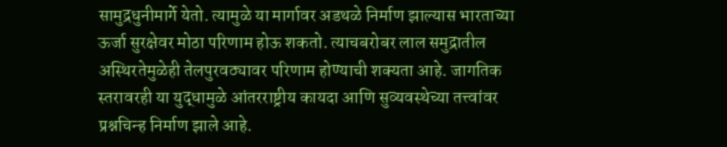सामुद्रधुनीमार्गे येतो. त्यामुळे या मार्गावर अडथळे निर्माण झाल्यास भारताच्या ऊर्जा सुरक्षेवर मोठा परिणाम होऊ शकतो. त्याचबरोबर लाल समुद्रातील अस्थिरतेमुळेही तेलपुरवठ्यावर परिणाम होण्याची शक्यता आहे. जागतिक स्तरावरही या युद्धामुळे आंतरराष्ट्रीय कायदा आणि सुव्यवस्थेच्या तत्त्वांवर प्रश्नचिन्ह निर्माण झाले आहे.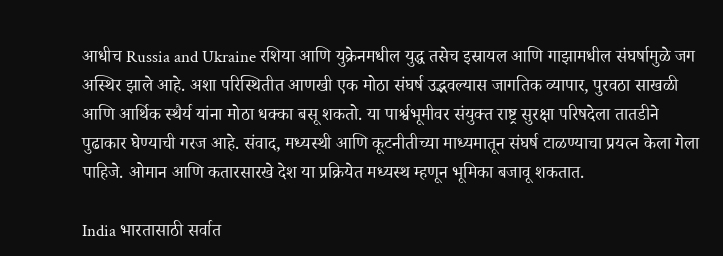आधीच Russia and Ukraine रशिया आणि युक्रेनमधील युद्ध तसेच इस्रायल आणि गाझामधील संघर्षामुळे जग अस्थिर झाले आहे. अशा परिस्थितीत आणखी एक मोठा संघर्ष उद्भवल्यास जागतिक व्यापार, पुरवठा साखळी आणि आर्थिक स्थैर्य यांना मोठा धक्का बसू शकतो. या पार्श्वभूमीवर संयुक्त राष्ट्र सुरक्षा परिषदेला तातडीने पुढाकार घेण्याची गरज आहे. संवाद, मध्यस्थी आणि कूटनीतीच्या माध्यमातून संघर्ष टाळण्याचा प्रयत्न केला गेला पाहिजे. ओमान आणि कतारसारखे देश या प्रक्रियेत मध्यस्थ म्हणून भूमिका बजावू शकतात.

India भारतासाठी सर्वात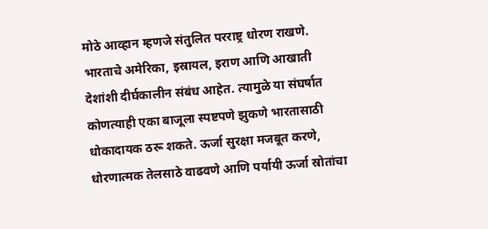मोठे आव्हान म्हणजे संतुलित परराष्ट्र धोरण राखणे. भारताचे अमेरिका, इस्रायल, इराण आणि आखाती देशांशी दीर्घकालीन संबंध आहेत. त्यामुळे या संघर्षात कोणत्याही एका बाजूला स्पष्टपणे झुकणे भारतासाठी धोकादायक ठरू शकते. ऊर्जा सुरक्षा मजबूत करणे, धोरणात्मक तेलसाठे वाढवणे आणि पर्यायी ऊर्जा स्रोतांचा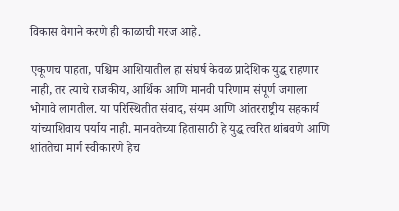विकास वेगाने करणे ही काळाची गरज आहे.

एकूणच पाहता, पश्चिम आशियातील हा संघर्ष केवळ प्रादेशिक युद्ध राहणार नाही, तर त्याचे राजकीय, आर्थिक आणि मानवी परिणाम संपूर्ण जगाला भोगावे लागतील. या परिस्थितीत संवाद, संयम आणि आंतरराष्ट्रीय सहकार्य यांच्याशिवाय पर्याय नाही. मानवतेच्या हितासाठी हे युद्ध त्वरित थांबवणे आणि शांततेचा मार्ग स्वीकारणे हेच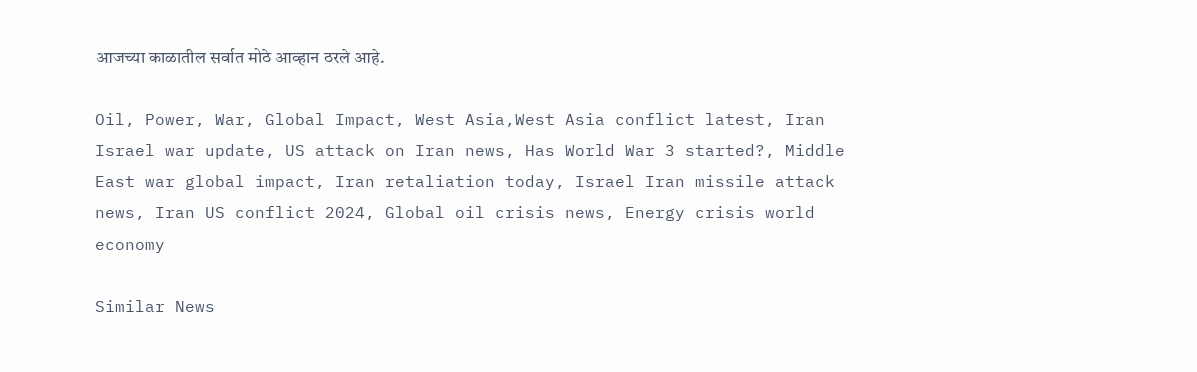आजच्या काळातील सर्वात मोठे आव्हान ठरले आहे.

Oil, Power, War, Global Impact, West Asia,West Asia conflict latest, Iran Israel war update, US attack on Iran news, Has World War 3 started?, Middle East war global impact, Iran retaliation today, Israel Iran missile attack news, Iran US conflict 2024, Global oil crisis news, Energy crisis world economy

Similar News